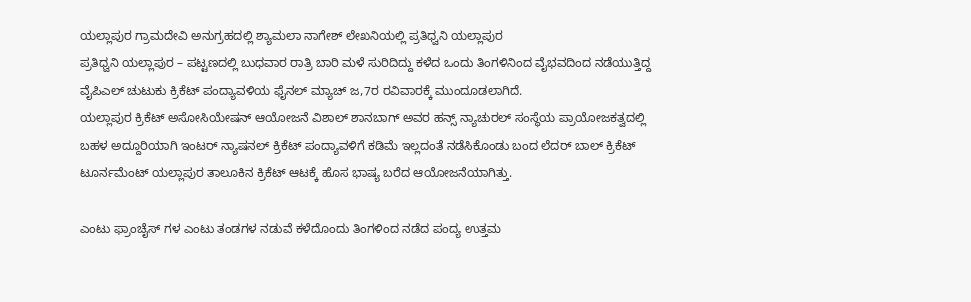ಯಲ್ಲಾಪುರ ಗ್ರಾಮದೇವಿ ಅನುಗ್ರಹದಲ್ಲಿ ಶ್ಯಾಮಲಾ ನಾಗೇಶ್ ಲೇಖನಿಯಲ್ಲಿ ಪ್ರತಿಧ್ವನಿ ಯಲ್ಲಾಪುರ
ಪ್ರತಿಧ್ವನಿ ಯಲ್ಲಾಪುರ – ಪಟ್ಟಣದಲ್ಲಿ ಬುಧವಾರ ರಾತ್ರಿ ಬಾರಿ ಮಳೆ ಸುರಿದಿದ್ದು ಕಳೆದ ಒಂದು ತಿಂಗಳಿನಿಂದ ವೈಭವದಿಂದ ನಡೆಯುತ್ತಿದ್ದ ವೈಪಿಎಲ್ ಚುಟುಕು ಕ್ರಿಕೆಟ್ ಪಂದ್ಯಾವಳಿಯ ಫೈನಲ್ ಮ್ಯಾಚ್ ಜ,7ರ ರವಿವಾರಕ್ಕೆ ಮುಂದೂಡಲಾಗಿದೆ.
ಯಲ್ಲಾಪುರ ಕ್ರಿಕೆಟ್ ಅಸೋಸಿಯೇಷನ್ ಆಯೋಜನೆ ವಿಶಾಲ್ ಶಾನಬಾಗ್ ಅವರ ಹನ್ಸ್ ನ್ಯಾಚುರಲ್ ಸಂಸ್ಥೆಯ ಪ್ರಾಯೋಜಕತ್ವದಲ್ಲಿ ಬಹಳ ಅದ್ದೂರಿಯಾಗಿ ಇಂಟರ್ ನ್ಯಾಷನಲ್ ಕ್ರಿಕೆಟ್ ಪಂದ್ಯಾವಳಿಗೆ ಕಡಿಮೆ ಇಲ್ಲದಂತೆ ನಡೆಸಿಕೊಂಡು ಬಂದ ಲೆದರ್ ಬಾಲ್ ಕ್ರಿಕೆಟ್ ಟೂರ್ನಮೆಂಟ್ ಯಲ್ಲಾಪುರ ತಾಲೂಕಿನ ಕ್ರಿಕೆಟ್ ಆಟಕ್ಕೆ ಹೊಸ ಭಾಷ್ಯ ಬರೆದ ಆಯೋಜನೆಯಾಗಿತ್ತು.

ಎಂಟು ಫ್ರಾಂಚೈಸ್ ಗಳ ಎಂಟು ತಂಡಗಳ ನಡುವೆ ಕಳೆದೊಂದು ತಿಂಗಳಿಂದ ನಡೆದ ಪಂದ್ಯ ಉತ್ತಮ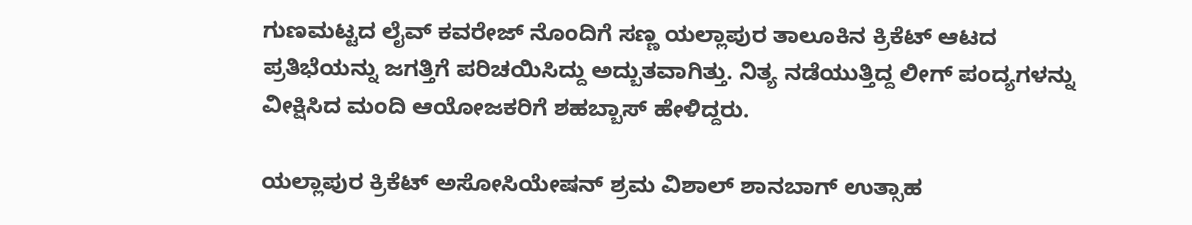ಗುಣಮಟ್ಟದ ಲೈವ್ ಕವರೇಜ್ ನೊಂದಿಗೆ ಸಣ್ಣ ಯಲ್ಲಾಪುರ ತಾಲೂಕಿನ ಕ್ರಿಕೆಟ್ ಆಟದ ಪ್ರತಿಭೆಯನ್ನು ಜಗತ್ತಿಗೆ ಪರಿಚಯಿಸಿದ್ದು ಅದ್ಬುತವಾಗಿತ್ತು. ನಿತ್ಯ ನಡೆಯುತ್ತಿದ್ದ ಲೀಗ್ ಪಂದ್ಯಗಳನ್ನು ವೀಕ್ಷಿಸಿದ ಮಂದಿ ಆಯೋಜಕರಿಗೆ ಶಹಬ್ಬಾಸ್ ಹೇಳಿದ್ದರು.

ಯಲ್ಲಾಪುರ ಕ್ರಿಕೆಟ್ ಅಸೋಸಿಯೇಷನ್ ಶ್ರಮ ವಿಶಾಲ್ ಶಾನಬಾಗ್ ಉತ್ಸಾಹ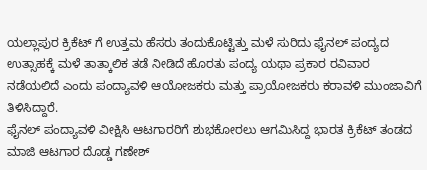ಯಲ್ಲಾಪುರ ಕ್ರಿಕೆಟ್ ಗೆ ಉತ್ತಮ ಹೆಸರು ತಂದುಕೊಟ್ಟಿತ್ತು ಮಳೆ ಸುರಿದು ಫೈನಲ್ ಪಂದ್ಯದ ಉತ್ಸಾಹಕ್ಕೆ ಮಳೆ ತಾತ್ಕಾಲಿಕ ತಡೆ ನೀಡಿದೆ ಹೊರತು ಪಂದ್ಯ ಯಥಾ ಪ್ರಕಾರ ರವಿವಾರ ನಡೆಯಲಿದೆ ಎಂದು ಪಂದ್ಯಾವಳಿ ಆಯೋಜಕರು ಮತ್ತು ಪ್ರಾಯೋಜಕರು ಕರಾವಳಿ ಮುಂಜಾವಿಗೆ ತಿಳಿಸಿದ್ದಾರೆ.
ಫೈನಲ್ ಪಂದ್ಯಾವಳಿ ವೀಕ್ಷಿಸಿ ಆಟಗಾರರಿಗೆ ಶುಭಕೋರಲು ಆಗಮಿಸಿದ್ದ ಭಾರತ ಕ್ರಿಕೆಟ್ ತಂಡದ ಮಾಜಿ ಆಟಗಾರ ದೊಡ್ಡ ಗಣೇಶ್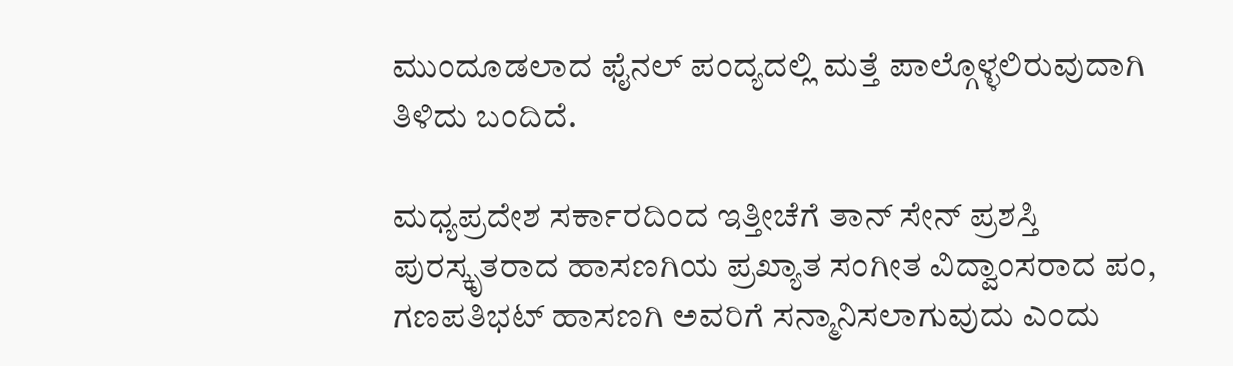ಮುಂದೂಡಲಾದ ಫೈನಲ್ ಪಂದ್ಯದಲ್ಲಿ ಮತ್ತೆ ಪಾಲ್ಗೊಳ್ಳಲಿರುವುದಾಗಿ ತಿಳಿದು ಬಂದಿದೆ.

ಮಧ್ಯಪ್ರದೇಶ ಸರ್ಕಾರದಿಂದ ಇತ್ತೀಚೆಗೆ ತಾನ್ ಸೇನ್ ಪ್ರಶಸ್ತಿ ಪುರಸ್ಕೃತರಾದ ಹಾಸಣಗಿಯ ಪ್ರಖ್ಯಾತ ಸಂಗೀತ ವಿದ್ವಾಂಸರಾದ ಪಂ, ಗಣಪತಿಭಟ್ ಹಾಸಣಗಿ ಅವರಿಗೆ ಸನ್ಮಾನಿಸಲಾಗುವುದು ಎಂದು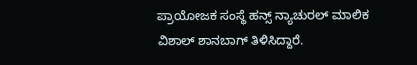ಪ್ರಾಯೋಜಕ ಸಂಸ್ಥೆ ಹನ್ಸ್ ನ್ಯಾಚುರಲ್ ಮಾಲಿಕ ವಿಶಾಲ್ ಶಾನಬಾಗ್ ತಿಳಿಸಿದ್ದಾರೆ.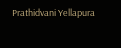Prathidvani Yellapura